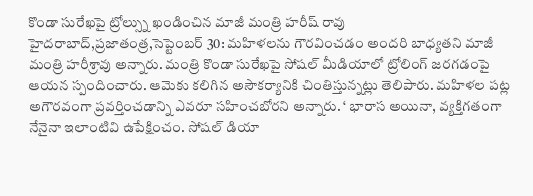కొండా సురేఖపై ట్రోల్స్ను ఖండించిన మాజీ మంత్రి హరీష్ రావు
హైదరాబాద్,ప్రజాతంత్ర,సెప్టెంబర్ 30: మహిళలను గౌరవించడం అందరి బాధ్యతని మాజీ మంత్రి హరీశ్రావు అన్నారు. మంత్రి కొండా సురేఖపై సోషల్ మీడియాలో ట్రోలింగ్ జరగడంపై ఆయన స్పందించారు. ఆమెకు కలిగిన అసౌకర్యానికి చింతిస్తున్నట్లు తెలిపారు. మహిళల పట్ల అగౌరవంగా ప్రవర్తించడాన్ని ఎవరూ సహించబోరని అన్నారు. ‘ భారాస అయినా, వ్యక్తిగతంగా నేనైనా ఇలాంటివి ఉపేక్షించం. సోషల్ డియా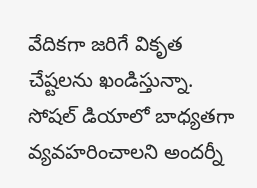వేదికగా జరిగే వికృత చేష్టలను ఖండిస్తున్నా. సోషల్ డియాలో బాధ్యతగా వ్యవహరించాలని అందర్నీ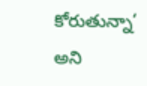కోరుతున్నా‘ అని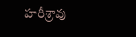హరీశ్రావు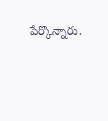పేర్కొన్నారు.